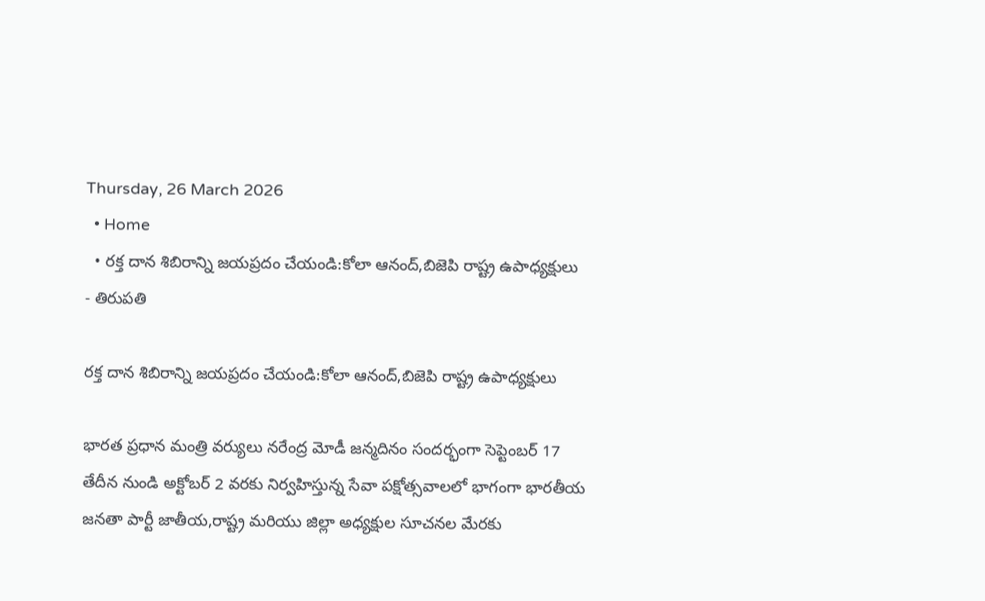Thursday, 26 March 2026
  • Home
  • రక్త దాన శిబిరాన్ని జయప్రదం చేయండి:కోలా ఆనంద్,బిజెపి రాష్ట్ర ఉపాధ్యక్షులు
- తిరుపతి

రక్త దాన శిబిరాన్ని జయప్రదం చేయండి:కోలా ఆనంద్,బిజెపి రాష్ట్ర ఉపాధ్యక్షులు

భారత ప్రధాన మంత్రి వర్యులు నరేంద్ర మోడీ జన్మదినం సందర్భంగా సెప్టెంబర్ 17 తేదీన నుండి అక్టోబర్ 2 వరకు నిర్వహిస్తున్న సేవా పక్షోత్సవాలలో భాగంగా భారతీయ జనతా పార్టీ జాతీయ,రాష్ట్ర మరియు జిల్లా అధ్యక్షుల సూచనల మేరకు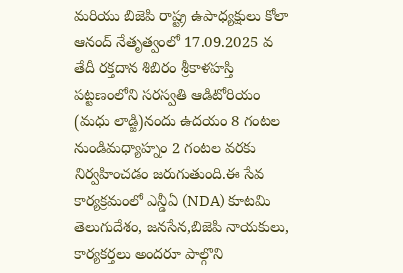మరియు బిజెపి రాష్ట్ర ఉపాధ్యక్షులు కోలా ఆనంద్ నేతృత్వంలో 17.09.2025 వ తేదీ రక్తదాన శిబిరం శ్రీకాళహస్తి పట్టణంలోని సరస్వతి ఆడిటోరియం (మధు లాడ్జి)నందు ఉదయం 8 గంటల నుండిమధ్యాహ్నం 2 గంటల వరకు నిర్వహించడం జరుగుతుంది.ఈ సేవ కార్యక్రమంలో ఎన్డీఏ (NDA) కూటమి తెలుగుదేశం, జనసేన,బిజెపి నాయకులు, కార్యకర్తలు అందరూ పాల్గొని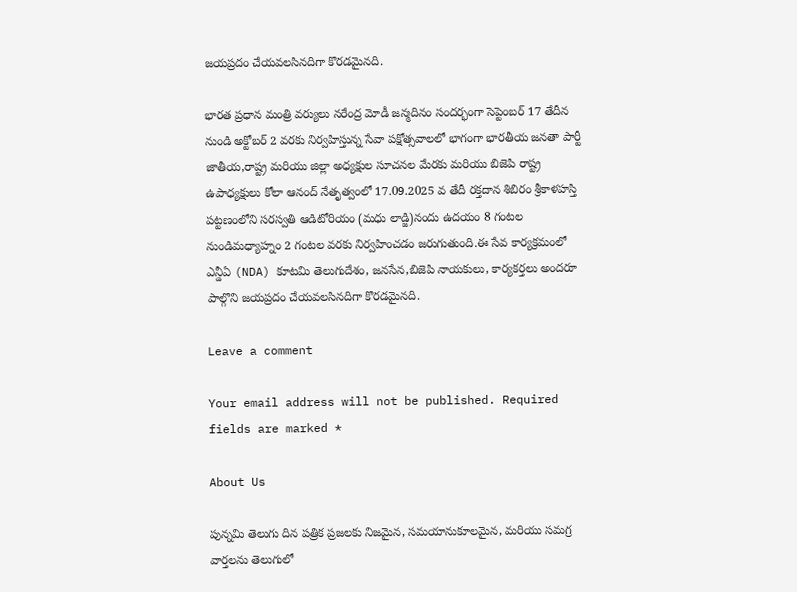జయప్రదం చేయవలసినదిగా కొరడమైనది.

భారత ప్రధాన మంత్రి వర్యులు నరేంద్ర మోడీ జన్మదినం సందర్భంగా సెప్టెంబర్ 17 తేదీన నుండి అక్టోబర్ 2 వరకు నిర్వహిస్తున్న సేవా పక్షోత్సవాలలో భాగంగా భారతీయ జనతా పార్టీ జాతీయ,రాష్ట్ర మరియు జిల్లా అధ్యక్షుల సూచనల మేరకు మరియు బిజెపి రాష్ట్ర ఉపాధ్యక్షులు కోలా ఆనంద్ నేతృత్వంలో 17.09.2025 వ తేదీ రక్తదాన శిబిరం శ్రీకాళహస్తి పట్టణంలోని సరస్వతి ఆడిటోరియం (మధు లాడ్జి)నందు ఉదయం 8 గంటల నుండిమధ్యాహ్నం 2 గంటల వరకు నిర్వహించడం జరుగుతుంది.ఈ సేవ కార్యక్రమంలో ఎన్డీఏ (NDA) కూటమి తెలుగుదేశం, జనసేన,బిజెపి నాయకులు, కార్యకర్తలు అందరూ పాల్గొని జయప్రదం చేయవలసినదిగా కొరడమైనది.

Leave a comment

Your email address will not be published. Required fields are marked *

About Us

పున్నమి తెలుగు దిన పత్రిక ప్రజలకు నిజమైన, సమయానుకూలమైన, మరియు సమగ్ర వార్తలను తెలుగులో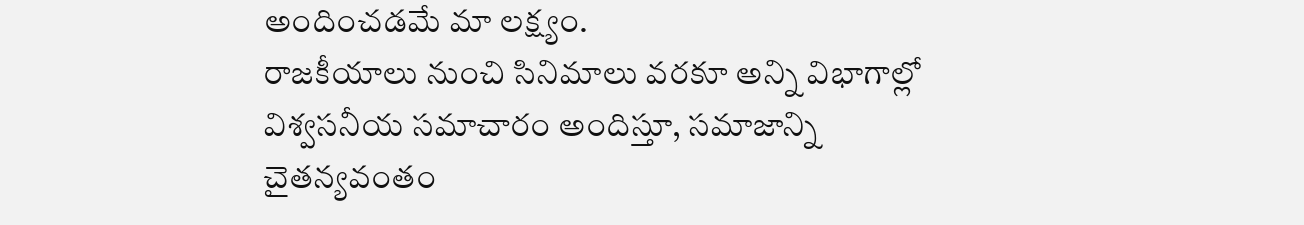అందించడమే మా లక్ష్యం.
రాజకీయాలు నుంచి సినిమాలు వరకూ అన్ని విభాగాల్లో విశ్వసనీయ సమాచారం అందిస్తూ, సమాజాన్ని చైతన్యవంతం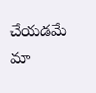చేయడమే మా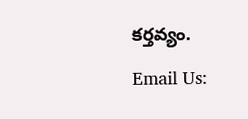కర్తవ్యం.

Email Us: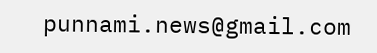punnami.news@gmail.com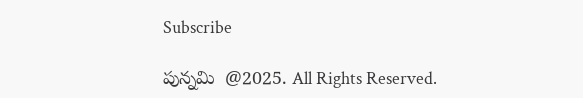Subscribe

పున్నమి  @2025. All Rights Reserved.